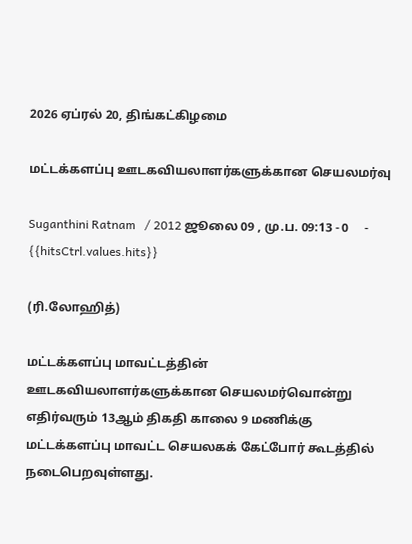2026 ஏப்ரல் 20, திங்கட்கிழமை

மட்டக்களப்பு ஊடகவியலாளர்களுக்கான செயலமர்வு

Suganthini Ratnam   / 2012 ஜூலை 09 , மு.ப. 09:13 - 0     - {{hitsCtrl.values.hits}}

(ரி.லோஹித்)

மட்டக்களப்பு மாவட்டத்தின் ஊடகவியலாளர்களுக்கான செயலமர்வொன்று எதிர்வரும் 13ஆம் திகதி காலை 9 மணிக்கு மட்டக்களப்பு மாவட்ட செயலகக் கேட்போர் கூடத்தில் நடைபெறவுள்ளது.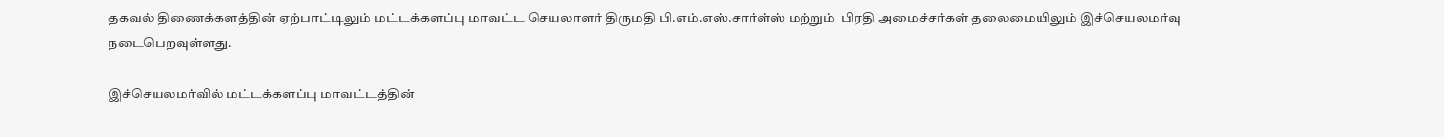தகவல் திணைக்களத்தின் ஏற்பாட்டிலும் மட்டக்களப்பு மாவட்ட செயலாளர் திருமதி பி.எம்.எஸ்.சார்ள்ஸ் மற்றும்  பிரதி அமைச்சர்கள் தலைமையிலும் இச்செயலமர்வு நடைபெறவுள்ளது.

இச்செயலமர்வில் மட்டக்களப்பு மாவட்டத்தின்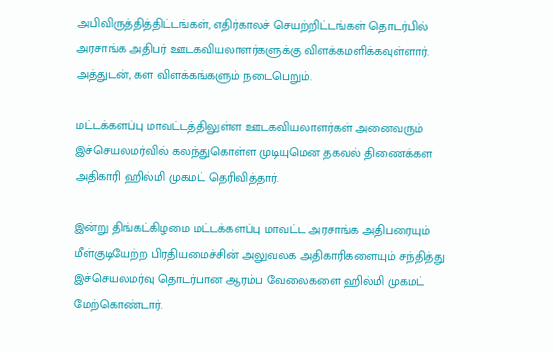அபிவிருத்தித்திட்டங்கள், எதிர்காலச் செயற்றிட்டங்கள் தொடர்பில் அரசாங்க அதிபர் ஊடகவியலாளர்களுக்கு விளக்கமளிக்கவுள்ளார். அத்துடன், கள விளக்கங்களும் நடைபெறும்.

மட்டக்களப்பு மாவட்டத்திலுள்ள ஊடகவியலாளர்கள் அனைவரும் இச்செயலமர்வில் கலந்துகொள்ள முடியுமென தகவல் திணைக்கள அதிகாரி ஹில்மி முகமட் தெரிவித்தார்.

இன்று திங்கட்கிழமை மட்டக்களப்பு மாவட்ட அரசாங்க அதிபரையும் மீள்குடியேற்ற பிரதியமைச்சின் அலுவலக அதிகாரிகளையும் சந்தித்து இச்செயலமர்வு தொடர்பான ஆரம்ப வேலைகளை ஹில்மி முகமட் மேற்கொண்டார்.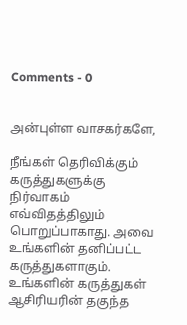Comments - 0


அன்புள்ள வாசகர்களே,

நீங்கள் தெரிவிக்கும் கருத்துகளுக்கு நிர்வாகம் எவ்விதத்திலும் பொறுப்பாகாது. அவை உங்களின் தனிப்பட்ட கருத்துகளாகும். உங்களின் கருத்துகள் ஆசிரியரின் தகுந்த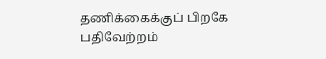தணிக்கைக்குப் பிறகே பதிவேற்றம்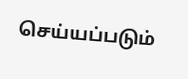செய்யப்படும்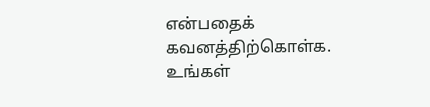என்பதைக் கவனத்திற்கொள்க. உங்கள்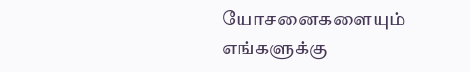யோசனைகளையும் எங்களுக்கு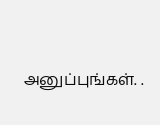அனுப்புங்கள். .